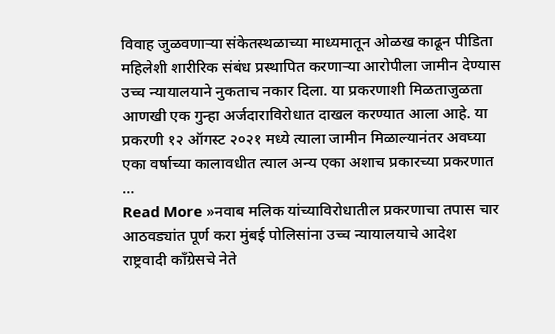विवाह जुळवणाऱ्या संकेतस्थळाच्या माध्यमातून ओळख काढून पीडिता महिलेशी शारीरिक संबंध प्रस्थापित करणाऱ्या आरोपीला जामीन देण्यास उच्च न्यायालयाने नुकताच नकार दिला. या प्रकरणाशी मिळताजुळता आणखी एक गुन्हा अर्जदाराविरोधात दाखल करण्यात आला आहे. या प्रकरणी १२ ऑगस्ट २०२१ मध्ये त्याला जामीन मिळाल्यानंतर अवघ्या एका वर्षाच्या कालावधीत त्याल अन्य एका अशाच प्रकारच्या प्रकरणात …
Read More »नवाब मलिक यांच्याविरोधातील प्रकरणाचा तपास चार आठवड्यांत पूर्ण करा मुंबई पोलिसांना उच्च न्यायालयाचे आदेश
राष्ट्रवादी काँग्रेसचे नेते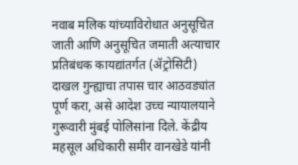नवाब मलिक यांच्याविरोधात अनुसूचित जाती आणि अनुसूचित जमाती अत्याचार प्रतिबंधक कायद्यांतर्गत (ॲट्रोसिटी) दाखल गुन्ह्याचा तपास चार आठवड्यांत पूर्ण करा, असे आदेश उच्च न्यायालयाने गुरूवारी मुंबई पोलिसांना दिले. केंद्रीय महसूल अधिकारी समीर वानखेडे यांनी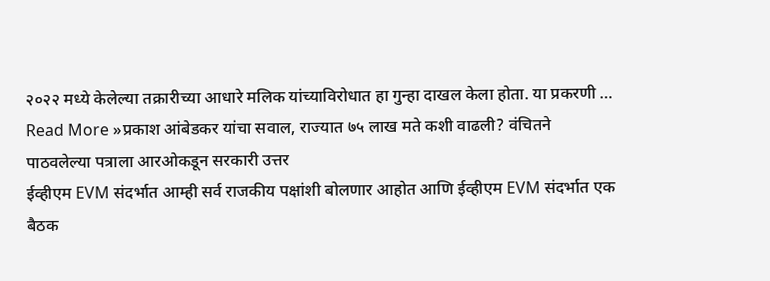२०२२ मध्ये केलेल्या तक्रारीच्या आधारे मलिक यांच्याविरोधात हा गुन्हा दाखल केला होता. या प्रकरणी …
Read More »प्रकाश आंबेडकर यांचा सवाल, राज्यात ७५ लाख मते कशी वाढली? वंचितने पाठवलेल्या पत्राला आरओकडून सरकारी उत्तर
ईव्हीएम EVM संदर्भात आम्ही सर्व राजकीय पक्षांशी बोलणार आहोत आणि ईव्हीएम EVM संदर्भात एक बैठक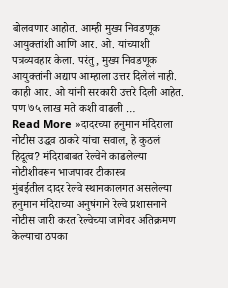बोलवणार आहोत. आम्ही मुख्य निवडणूक आयुक्तांशी आणि आर. ओ. यांच्याशी पत्रव्यवहार केला. परंतु, मुख्य निवडणूक आयुक्तांनी अद्याप आम्हाला उत्तर दिलेलं नाही. काही आर. ओ यांनी सरकारी उत्तरे दिली आहेत. पण ७५ लाख मते कशी वाढली …
Read More »दादरच्या हनुमान मंदिराला नोटीस उद्धव ठाकरे यांचा सवाल, हे कुठलं हिदूत्व? मंदिराबाबत रेल्वेने काढलेल्या नोटीशीवरून भाजपावर टीकास्त्र
मुंबईतील दादर रेल्वे स्थानकालगत असलेल्या हनुमान मंदिराच्या अनुषंगाने रेल्वे प्रशासनाने नोटीस जारी करत रेल्वेच्या जागेवर अतिक्रमण केल्याचा ठपका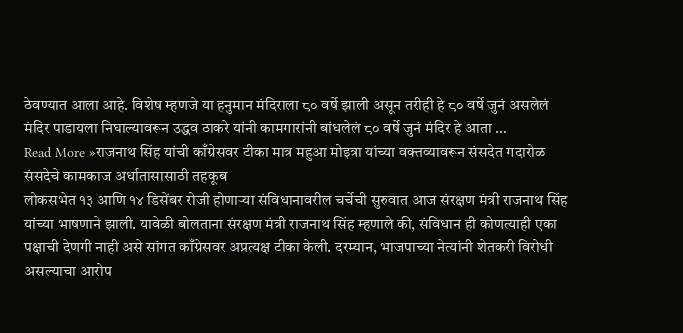ठेवण्यात आला आहे. विशेष म्हणजे या हनुमान मंदिराला ८० वर्षे झाली असून तरीही हे ८० वर्षे जुनं असलेलं मंदिर पाडायला निघाल्यावरून उद्धव ठाकरे यांनी कामगारांनी बांधलेलं ८० वर्षे जुनं मंदिर हे आता …
Read More »राजनाथ सिंह यांची काँग्रेसवर टीका मात्र महुआ मोइत्रा यांच्या वक्तव्यावरून संसदेत गदारोळ संसदेचे कामकाज अर्धातासासाठी तहकूब
लोकसभेत १३ आणि १४ डिसेंबर रोजी होणाऱ्या संविधानावरील चर्चेची सुरुवात आज संरक्षण मंत्री राजनाथ सिंह यांच्या भाषणाने झाली. यावेळी बोलताना संरक्षण मंत्री राजनाथ सिंह म्हणाले की, संविधान ही कोणत्याही एका पक्षाची देणगी नाही असे सांगत काँग्रेसवर अप्रत्यक्ष टीका केली. दरम्यान, भाजपाच्या नेत्यांनी शेतकरी विरोधी असल्याचा आरोप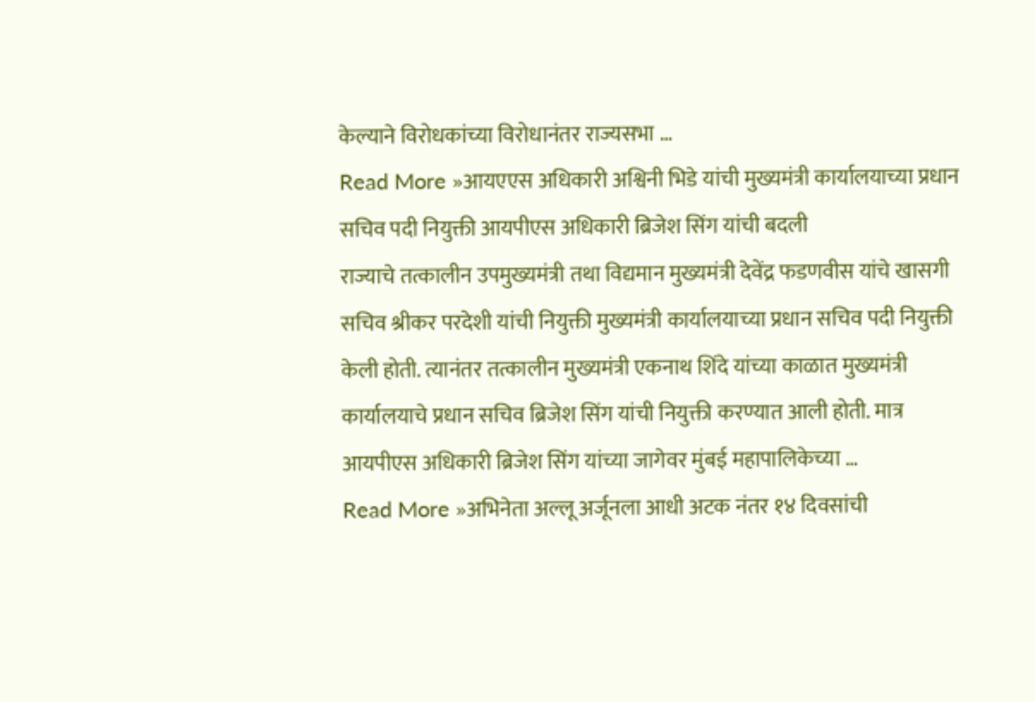केल्याने विरोधकांच्या विरोधानंतर राज्यसभा …
Read More »आयएएस अधिकारी अश्विनी भिडे यांची मुख्यमंत्री कार्यालयाच्या प्रधान सचिव पदी नियुक्ती आयपीएस अधिकारी ब्रिजेश सिंग यांची बदली
राज्याचे तत्कालीन उपमुख्यमंत्री तथा विद्यमान मुख्यमंत्री देवेंद्र फडणवीस यांचे खासगी सचिव श्रीकर परदेशी यांची नियुक्ती मुख्यमंत्री कार्यालयाच्या प्रधान सचिव पदी नियुक्ती केली होती. त्यानंतर तत्कालीन मुख्यमंत्री एकनाथ शिंदे यांच्या काळात मुख्यमंत्री कार्यालयाचे प्रधान सचिव ब्रिजेश सिंग यांची नियुक्ती करण्यात आली होती. मात्र आयपीएस अधिकारी ब्रिजेश सिंग यांच्या जागेवर मुंबई महापालिकेच्या …
Read More »अभिनेता अल्लू अर्जूनला आधी अटक नंतर १४ दिवसांची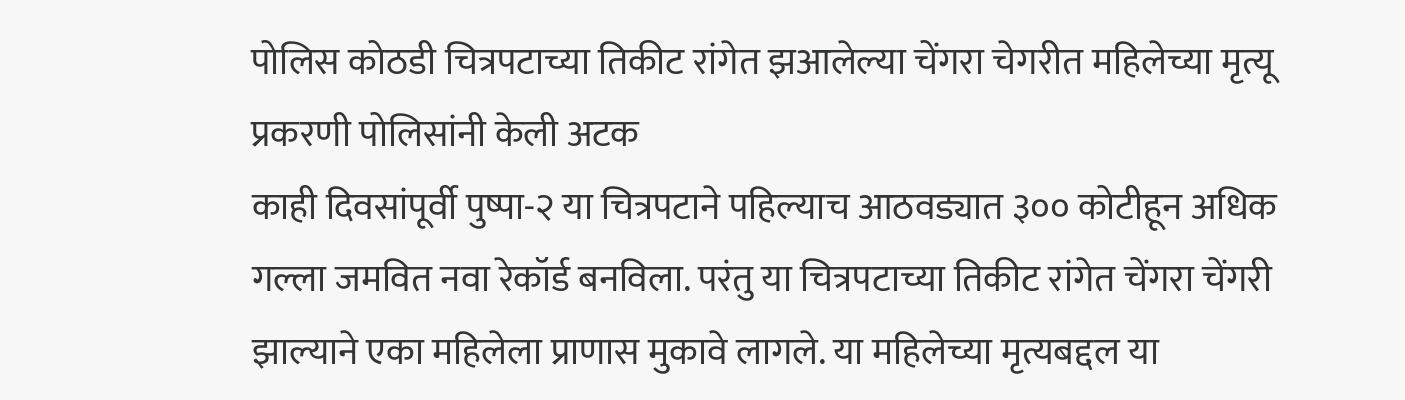पोलिस कोठडी चित्रपटाच्या तिकीट रांगेत झआलेल्या चेंगरा चेगरीत महिलेच्या मृत्यू प्रकरणी पोलिसांनी केली अटक
काही दिवसांपूर्वी पुष्पा-२ या चित्रपटाने पहिल्याच आठवड्यात ३०० कोटीहून अधिक गल्ला जमवित नवा रेकॉर्ड बनविला. परंतु या चित्रपटाच्या तिकीट रांगेत चेंगरा चेंगरी झाल्याने एका महिलेला प्राणास मुकावे लागले. या महिलेच्या मृत्यबद्दल या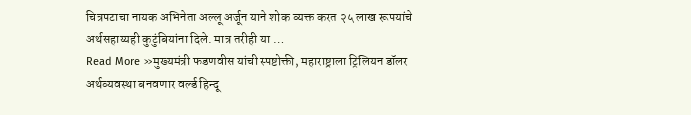चित्रपटाचा नायक अभिनेता अल्लू अर्जून याने शोक व्यक्त करत २५ लाख रूपयांचे अर्थसहाय्यही कुटुंबियांना दिले. मात्र तरीही या …
Read More »मुख्यमंत्री फडणवीस यांची स्पष्टोक्ती, महाराष्ट्राला ट्रिलियन डॉलर अर्थव्यवस्था बनवणार वर्ल्ड हिन्दू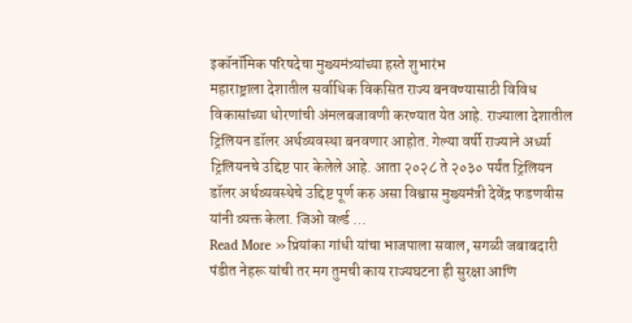इकॉनॉमिक परिषदेचा मुख्यमंत्र्यांच्या हस्ते शुभारंभ
महाराष्ट्राला देशातील सर्वाधिक विकसित राज्य बनवण्यासाठी विविध विकासांच्या धोरणांची अंमलबजावणी करण्यात येत आहे. राज्याला देशातील ट्रिलियन डॉलर अर्थव्यवस्था बनवणार आहोत. गेल्या वर्षी राज्याने अर्ध्या ट्रिलियनचे उद्दिष्ट पार केलेले आहे. आता २०२८ ते २०३० पर्यंत ट्रिलियन डॉलर अर्थव्यवस्थेचे उद्दिष्ट पूर्ण करु असा विश्वास मुख्यमंत्री देवेंद्र फडणवीस यांनी व्यक्त केला. जिओ वर्ल्ड …
Read More »प्रियांका गांधी यांचा भाजपाला सवाल, सगळी जबाबदारी पंडीत नेहरू यांची तर मग तुमची काय राज्यघटना ही सुरक्षा आणि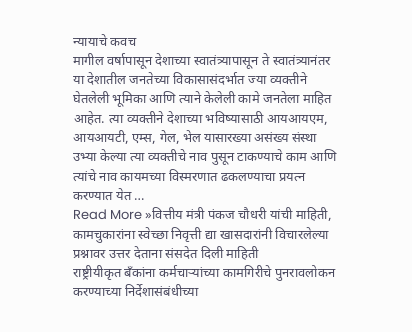न्यायाचे कवच
मागील वर्षापासून देशाच्या स्वातंत्र्यापासून ते स्वातंत्र्यानंतर या देशातील जनतेच्या विकासासंदर्भात ज्या व्यक्तीने घेतलेली भूमिका आणि त्याने केलेली कामे जनतेला माहित आहेत. त्या व्यक्तीने देशाच्या भविष्यासाठी आयआयएम, आयआयटी, एम्स, गेल, भेल यासारख्या असंख्य संस्था उभ्या केल्या त्या व्यक्तीचे नाव पुसून टाकण्याचे काम आणि त्यांचे नाव कायमच्या विस्मरणात ढकलण्याचा प्रयत्न करण्यात येत …
Read More »वित्तीय मंत्री पंकज चौधरी यांची माहिती, कामचुकारांना स्वेच्छा निवृत्ती द्या खासदारांनी विचारलेल्या प्रश्नावर उत्तर देताना संसदेत दिली माहिती
राष्ट्रीयीकृत बँकांना कर्मचाऱ्यांच्या कामगिरीचे पुनरावलोकन करण्याच्या निर्देशासंबंधीच्या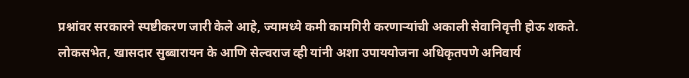प्रश्नांवर सरकारने स्पष्टीकरण जारी केले आहे, ज्यामध्ये कमी कामगिरी करणाऱ्यांची अकाली सेवानिवृत्ती होऊ शकते. लोकसभेत, खासदार सुब्बारायन के आणि सेल्वराज व्ही यांनी अशा उपाययोजना अधिकृतपणे अनिवार्य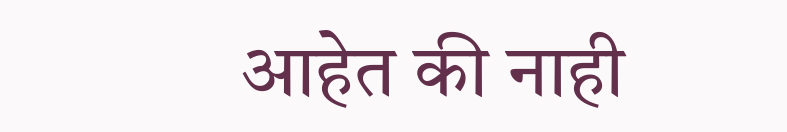आहेत की नाही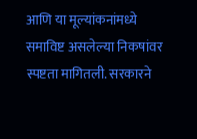आणि या मूल्यांकनांमध्ये समाविष्ट असलेल्या निकषांवर स्पष्टता मागितली. सरकारने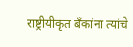राष्ट्रीयीकृत बँकांना त्यांचे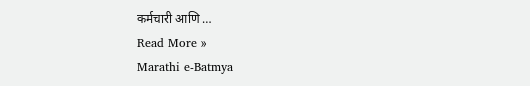कर्मचारी आणि …
Read More »
Marathi e-Batmya